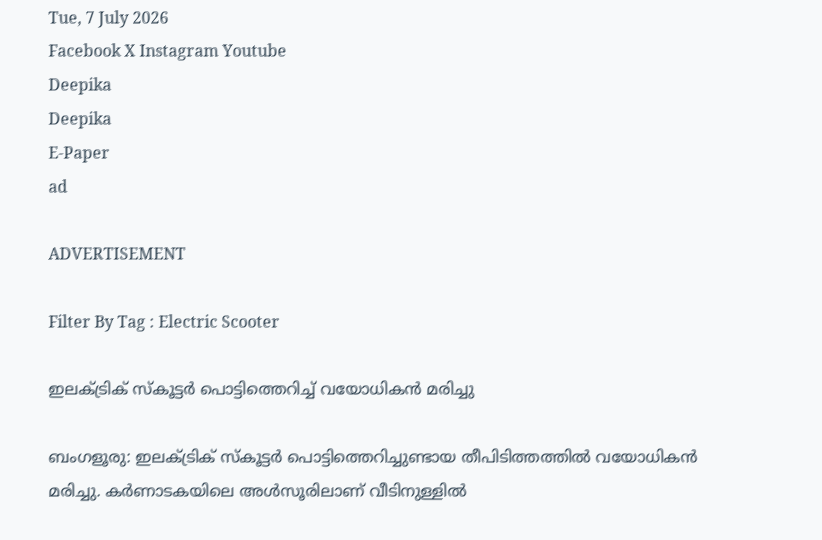Tue, 7 July 2026
Facebook X Instagram Youtube
Deepika
Deepika
E-Paper
ad

ADVERTISEMENT

Filter By Tag : Electric Scooter

ഇലക്ട്രിക് സ്കൂട്ടർ പൊട്ടിത്തെറിച്ച് വയോധികൻ മരിച്ചു

ബംഗളൂരു: ഇലക്ട്രിക് സ്കൂട്ടർ പൊട്ടിത്തെറിച്ചുണ്ടായ തീപിടിത്തത്തിൽ വയോധികൻ മരിച്ചു. കർണാടകയിലെ അൾസൂരിലാണ് വീടിനുള്ളിൽ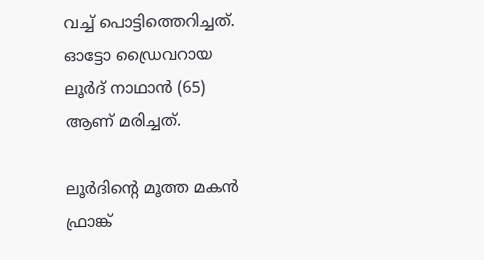വച്ച് പൊട്ടിത്തെറിച്ചത്. ഓട്ടോ ഡ്രൈവറായ ലൂർദ് നാഥാൻ (65) ആണ് മരിച്ചത്.

ലൂർദിന്‍റെ മൂത്ത മകൻ ഫ്രാങ്ക്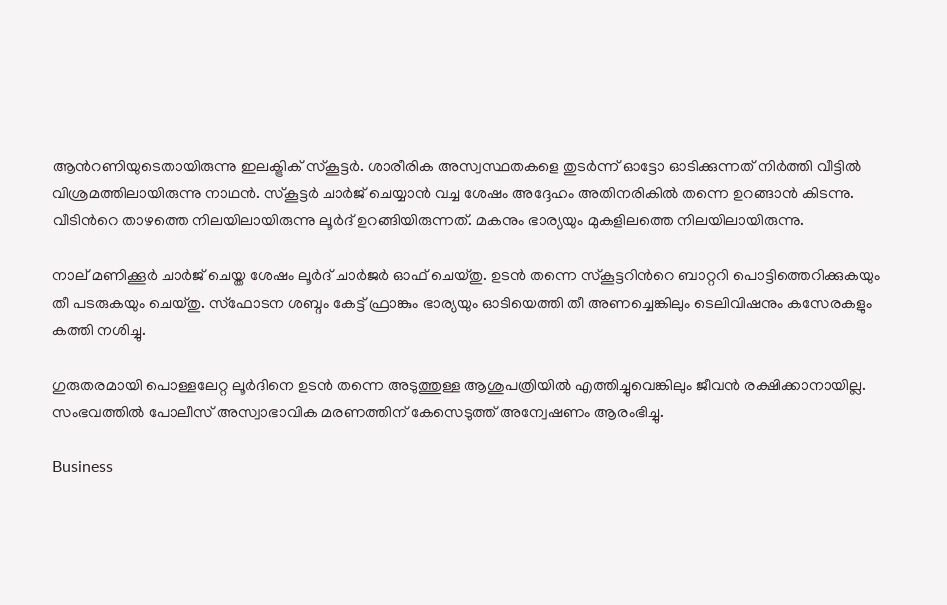ആന്‍റണിയുടെതായിരുന്നു ഇലക്ട്രിക് സ്കൂട്ടർ. ശാരീരിക അസ്വസ്ഥതകളെ തുടർന്ന് ഓട്ടോ ഓടിക്കുന്നത് നിർത്തി വീട്ടിൽ വിശ്രമത്തിലായിരുന്നു നാഥൻ. സ്കൂട്ടർ ചാർജ് ചെയ്യാൻ വച്ച ശേഷം അദ്ദേഹം അതിനരികിൽ തന്നെ ഉറങ്ങാൻ കിടന്നു. വീടിന്‍റെ താഴത്തെ നിലയിലായിരുന്നു ലൂർദ് ഉറങ്ങിയിരുന്നത്. മകനും ഭാര്യയും മുകളിലത്തെ നിലയിലായിരുന്നു.

നാല് മണിക്കൂർ ചാർജ് ചെയ്ത ശേഷം ലൂർദ് ചാർജർ ഓഫ് ചെയ്തു. ഉടൻ തന്നെ സ്കൂട്ടറിന്‍റെ ബാറ്ററി പൊട്ടിത്തെറിക്കുകയും തീ പടരുകയും ചെയ്തു. സ്ഫോടന ശബ്ദം കേട്ട് ഫ്രാങ്കും ഭാര്യയും ഓടിയെത്തി തീ അണച്ചെങ്കിലും ടെലിവിഷനും കസേരകളും കത്തി നശിച്ചു.

ഗുരുതരമായി പൊള്ളലേറ്റ ലൂർദിനെ ഉടൻ തന്നെ അടുത്തുള്ള ആശുപത്രിയിൽ എത്തിച്ചുവെങ്കിലും ജീവൻ രക്ഷിക്കാനായില്ല. സംഭവത്തിൽ പോലീസ് അസ്വാഭാവിക മരണത്തിന് കേസെടുത്ത് അന്വേഷണം ആരംഭിച്ചു.

Business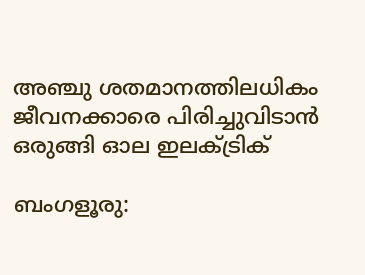അഞ്ചു ശതമാനത്തിലധികം ജീവനക്കാരെ പിരിച്ചുവിടാൻ ഒരുങ്ങി ഓല ഇലക്‌ട്രിക്

ബംഗളൂരു: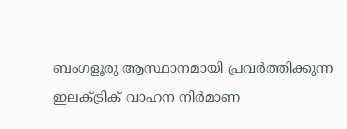ബംഗളൂരു ആസ്ഥാനമായി പ്രവർത്തിക്കുന്ന ഇലക്‌ട്രിക് വാഹന നിർമാണ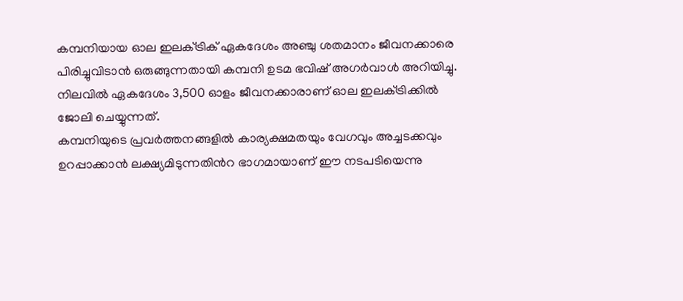കമ്പനിയായ ഓല ഇലക്‌ട്രിക് ഏകദേശം അഞ്ചു ശതമാനം ജീവനക്കാരെ പിരിച്ചുവിടാൻ ഒരുങ്ങുന്നതായി കമ്പനി ഉടമ ഭവിഷ് അഗർവാൾ അറിയിച്ചു. നിലവിൽ ഏകദേശം 3,500 ഓളം ജീവനക്കാരാണ് ഓല ഇലക്‌ട്രിക്കിൽ ജോലി ചെയ്യുന്നത്.
കമ്പനിയുടെ പ്രവർത്തനങ്ങളിൽ കാര്യക്ഷമതയും വേഗവും അച്ചടക്കവും ഉറപ്പാക്കാൻ ലക്ഷ്യമിടുന്നതിന്‍റ ഭാഗമായാണ് ഈ നടപടിയെന്നു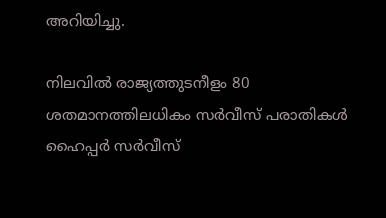അറിയിച്ചു.

നിലവിൽ രാജ്യത്തുടനീളം 80 ശതമാനത്തിലധികം സർവീസ് പരാതികൾ ഹൈപ്പർ സർവീസ്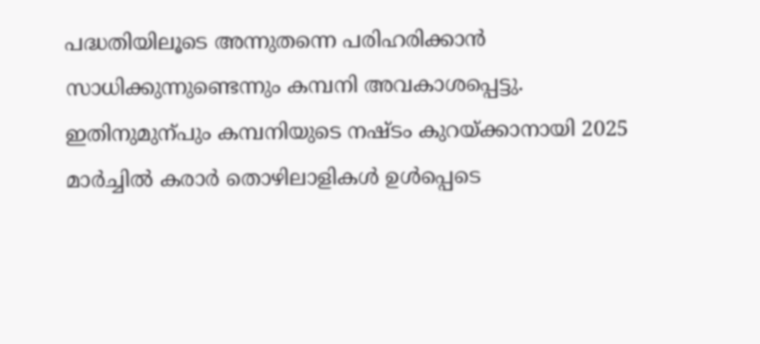പദ്ധതിയിലൂടെ അന്നുതന്നെ പരിഹരിക്കാൻ സാധിക്കുന്നുണ്ടെന്നും കമ്പനി അവകാശപ്പെട്ടു.
ഇതിനുമുന്പും കമ്പനിയുടെ നഷ്ടം കുറയ്ക്കാനായി 2025 മാർച്ചിൽ കരാർ തൊഴിലാളികൾ ഉൾപ്പെടെ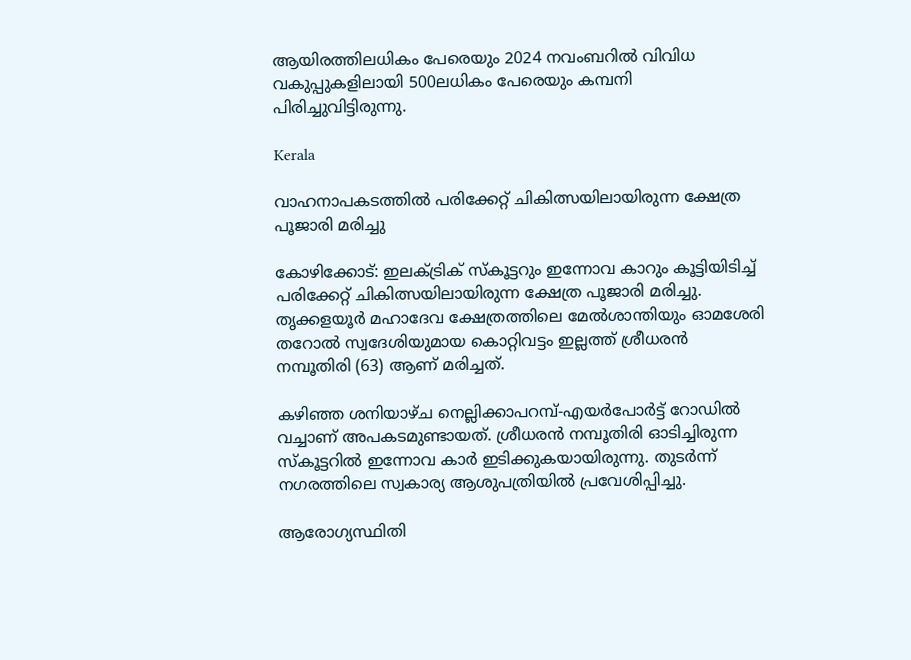ആയിരത്തിലധികം പേരെയും 2024 നവംബറിൽ വിവിധ വകുപ്പുകളിലായി 500ലധികം പേരെയും കമ്പനി പിരിച്ചുവിട്ടിരുന്നു.

Kerala

വാഹനാപകടത്തിൽ പരിക്കേറ്റ് ചികിത്സയിലായിരുന്ന ക്ഷേത്ര പൂജാരി മരിച്ചു

കോഴിക്കോട്: ഇലക്ട്രിക് സ്‌കൂട്ടറും ഇന്നോവ കാറും കൂട്ടിയിടിച്ച് പരിക്കേറ്റ് ചികിത്സയിലായിരുന്ന ക്ഷേത്ര പൂജാരി മരിച്ചു. തൃക്കളയൂര്‍ മഹാദേവ ക്ഷേത്രത്തിലെ മേല്‍ശാന്തിയും ഓമശേരി തറോല്‍ സ്വദേശിയുമായ കൊറ്റിവട്ടം ഇല്ലത്ത് ശ്രീധരന്‍ നമ്പൂതിരി (63) ആണ് മരിച്ചത്.

കഴിഞ്ഞ ശനിയാഴ്ച നെല്ലിക്കാപറമ്പ്-എയര്‍പോര്‍ട്ട് റോഡില്‍ വച്ചാണ് അപകടമുണ്ടായത്. ശ്രീധരന്‍ നമ്പൂതിരി ഓടിച്ചിരുന്ന സ്‌കൂട്ടറില്‍ ഇന്നോവ കാര്‍ ഇടിക്കുകയായിരുന്നു. തുടര്‍ന്ന് നഗരത്തിലെ സ്വകാര്യ ആശുപത്രിയില്‍ പ്രവേശിപ്പിച്ചു.

ആരോഗ്യസ്ഥിതി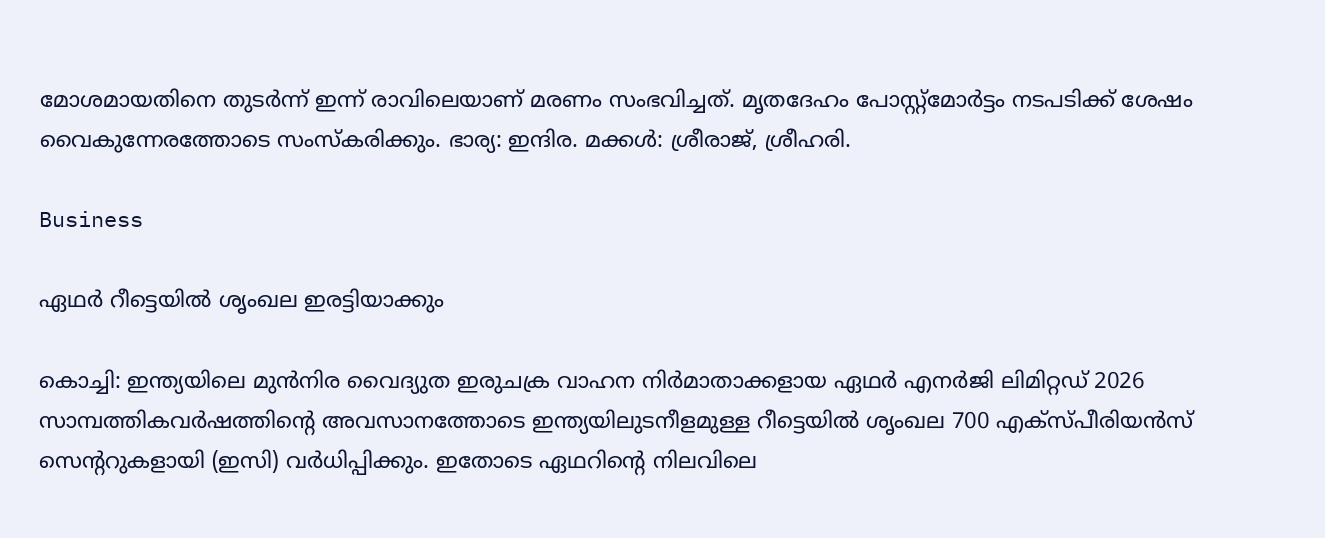മോശമായതിനെ തുടര്‍ന്ന് ഇന്ന് രാവിലെയാണ് മരണം സംഭവിച്ചത്. മൃതദേഹം പോസ്റ്റ്‌മോര്‍ട്ടം നടപടിക്ക് ശേഷം വൈകുന്നേരത്തോടെ സംസ്‌കരിക്കും. ഭാര്യ: ഇന്ദിര. മക്കള്‍: ശ്രീരാജ്, ശ്രീഹരി.

Business

ഏഥർ റീട്ടെയിൽ ശൃംഖല ഇരട്ടിയാക്കും

കൊച്ചി: ഇന്ത്യയിലെ മുൻനിര വൈദ്യുത ഇരുചക്ര വാഹന നിർമാതാക്കളായ ഏഥർ എനർജി ലിമിറ്റഡ് 2026 സാമ്പത്തികവർഷത്തിന്‍റെ അവസാനത്തോടെ ഇന്ത്യയിലുടനീളമുള്ള റീട്ടെയിൽ ശൃംഖല 700 എക്സ്പീരിയൻസ് സെന്‍ററുകളായി (ഇസി) വർധിപ്പിക്കും. ഇതോടെ ഏഥറിന്‍റെ നിലവിലെ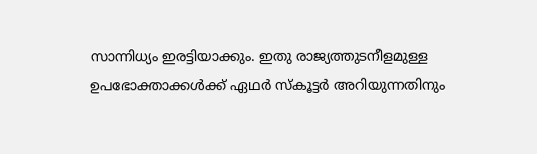സാന്നിധ്യം ഇരട്ടിയാക്കും. ഇതു രാജ്യത്തുടനീളമുള്ള ഉപഭോക്താക്കൾക്ക് ഏഥർ സ്കൂട്ടർ അറിയുന്നതിനും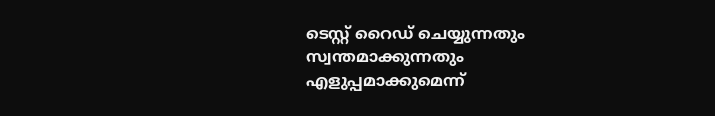ടെസ്റ്റ് റൈഡ് ചെയ്യുന്നതും സ്വന്തമാക്കുന്നതും എളുപ്പമാക്കുമെന്ന്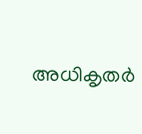അധികൃതർ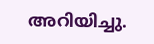അറിയിച്ചു.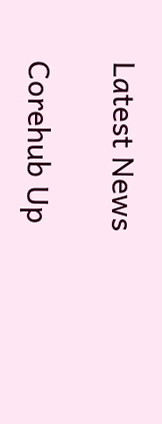Latest News

Corehub Up